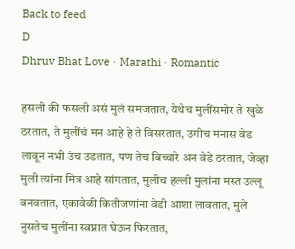Back to feed
D
Dhruv Bhat Love · Marathi · Romantic

हसली की फसली असं मुलं समजतात, येथेच मुलींसमोर ते खुळे ठरतात, ते मुलींचं मन आहे हे ते विसरतात, उगीच मनास वेड लावून नभी उंच उडतात, पण तेच बिच्चारे अन वेडे ठरतात, जेव्हा मुली त्यांना मित्र आहे सांगतात, मुलीच हल्ली मुलांना मस्त उल्लू बनवतात, एकावेळी कितीजणांना वेडी आशा लावतात, मुले नुसतेच मुलींना स्वप्नात घेऊन फिरतात,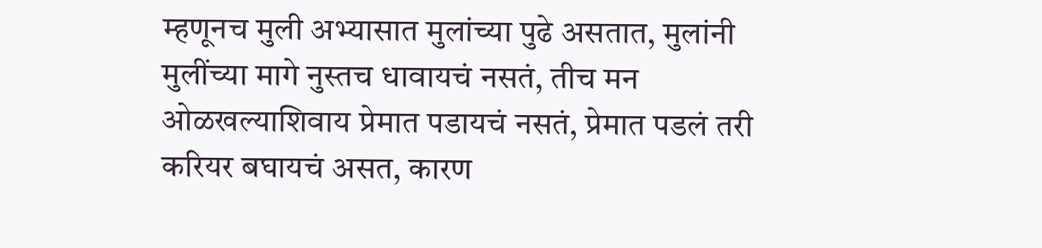म्हणूनच मुली अभ्यासात मुलांच्या पुढे असतात, मुलांनी मुलींच्या मागे नुस्तच धावायचं नसतं, तीच मन ओळखल्याशिवाय प्रेमात पडायचं नसतं, प्रेमात पडलं तरी करियर बघायचं असत, कारण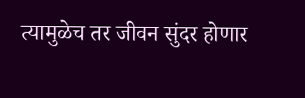त्यामुळेच तर जीवन सुंदर होणार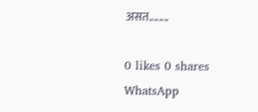असत........

0 likes 0 shares
WhatsApp